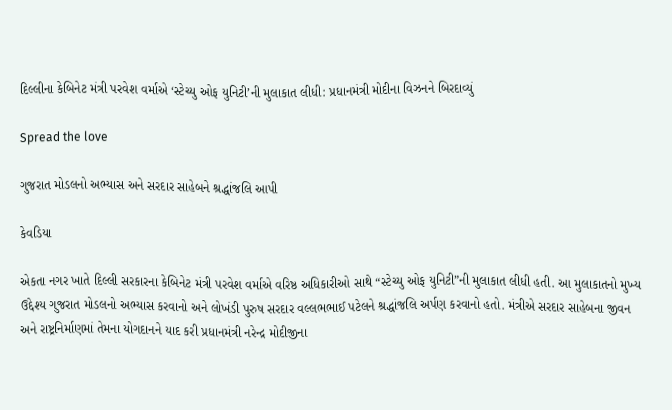દિલ્લીના કેબિનેટ મંત્રી પરવેશ વર્માએ ‘સ્ટેચ્યુ ઓફ યુનિટી’ની મુલાકાત લીધી: પ્રધાનમંત્રી મોદીના વિઝનને બિરદાવ્યું

Spread the love

ગુજરાત મોડલનો અભ્યાસ અને સરદાર સાહેબને શ્રદ્ધાંજલિ આપી

કેવડિયા

એકતા નગર ખાતે દિલ્લી સરકારના કેબિનેટ મંત્રી પરવેશ વર્માએ વરિષ્ઠ અધિકારીઓ સાથે “સ્ટેચ્યુ ઓફ યુનિટી”ની મુલાકાત લીધી હતી. આ મુલાકાતનો મુખ્ય ઉદ્દેશ્ય ગુજરાત મોડલનો અભ્યાસ કરવાનો અને લોખંડી પુરુષ સરદાર વલ્લભભાઈ પટેલને શ્રદ્ધાંજલિ અર્પણ કરવાનો હતો. મંત્રીએ સરદાર સાહેબના જીવન અને રાષ્ટ્રનિર્માણમાં તેમના યોગદાનને યાદ કરી પ્રધાનમંત્રી નરેન્દ્ર મોદીજીના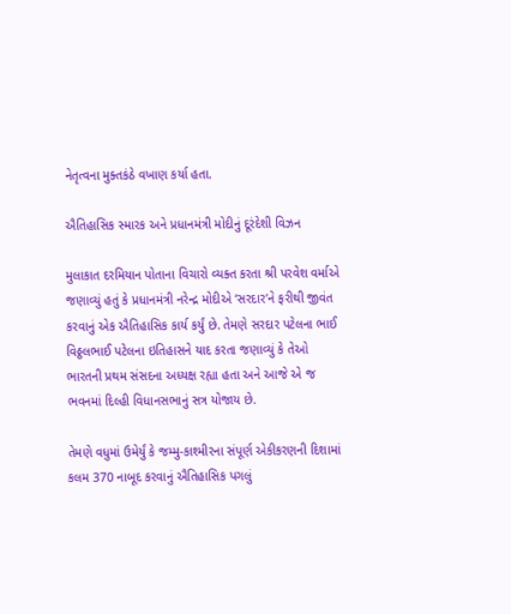નેતૃત્વના મુક્તકંઠે વખાણ કર્યા હતા.

ઐતિહાસિક સ્મારક અને પ્રધાનમંત્રી મોદીનું દૂરંદેશી વિઝન

મુલાકાત દરમિયાન પોતાના વિચારો વ્યક્ત કરતા શ્રી પરવેશ વર્માએ જણાવ્યું હતું કે પ્રધાનમંત્રી નરેન્દ્ર મોદીએ ‘સરદાર’ને ફરીથી જીવંત કરવાનું એક ઐતિહાસિક કાર્ય કર્યું છે. તેમણે સરદાર પટેલના ભાઈ વિઠ્ઠલભાઈ પટેલના ઇતિહાસને યાદ કરતા જણાવ્યું કે તેઓ ભારતની પ્રથમ સંસદના અધ્યક્ષ રહ્યા હતા અને આજે એ જ ભવનમાં દિલ્હી વિધાનસભાનું સત્ર યોજાય છે.

તેમણે વધુમાં ઉમેર્યું કે જમ્મુ-કાશ્મીરના સંપૂર્ણ એકીકરણની દિશામાં કલમ 370 નાબૂદ કરવાનું ઐતિહાસિક પગલું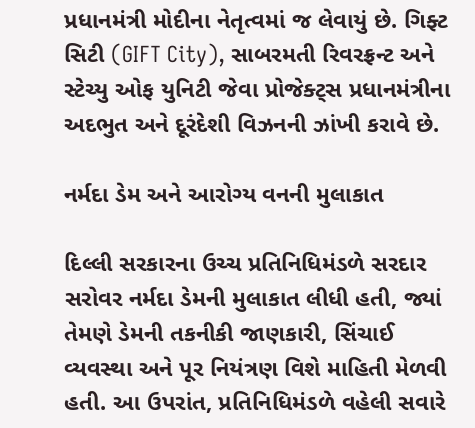પ્રધાનમંત્રી મોદીના નેતૃત્વમાં જ લેવાયું છે. ગિફ્ટ સિટી (GIFT City), સાબરમતી રિવરફ્રન્ટ અને સ્ટેચ્યુ ઓફ યુનિટી જેવા પ્રોજેક્ટ્સ પ્રધાનમંત્રીના અદભુત અને દૂરંદેશી વિઝનની ઝાંખી કરાવે છે.

નર્મદા ડેમ અને આરોગ્ય વનની મુલાકાત

દિલ્લી સરકારના ઉચ્ચ પ્રતિનિધિમંડળે સરદાર સરોવર નર્મદા ડેમની મુલાકાત લીધી હતી, જ્યાં તેમણે ડેમની તકનીકી જાણકારી, સિંચાઈ વ્યવસ્થા અને પૂર નિયંત્રણ વિશે માહિતી મેળવી હતી. આ ઉપરાંત, પ્રતિનિધિમંડળે વહેલી સવારે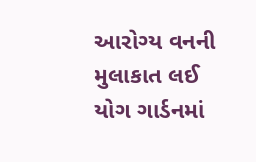આરોગ્ય વનની મુલાકાત લઈ યોગ ગાર્ડનમાં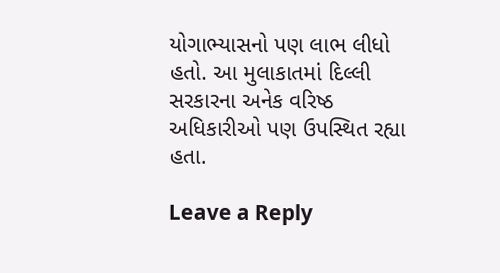યોગાભ્યાસનો પણ લાભ લીધો હતો. આ મુલાકાતમાં દિલ્લી સરકારના અનેક વરિષ્ઠ અધિકારીઓ પણ ઉપસ્થિત રહ્યા હતા.

Leave a Reply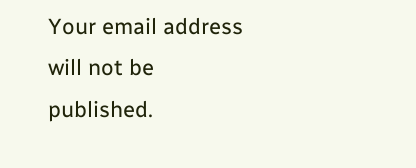Your email address will not be published.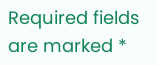Required fields are marked *